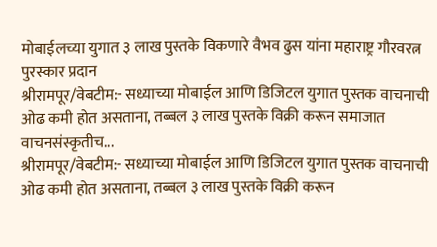मोबाईलच्या युगात ३ लाख पुस्तके विकणारे वैभव ढुस यांना महाराष्ट्र गौरवरत्न पुरस्कार प्रदान
श्रीरामपूर/वेबटीम:- सध्याच्या मोबाईल आणि डिजिटल युगात पुस्तक वाचनाची ओढ कमी होत असताना, तब्बल ३ लाख पुस्तके विक्री करून समाजात वाचनसंस्कृतीच...
श्रीरामपूर/वेबटीम:- सध्याच्या मोबाईल आणि डिजिटल युगात पुस्तक वाचनाची ओढ कमी होत असताना, तब्बल ३ लाख पुस्तके विक्री करून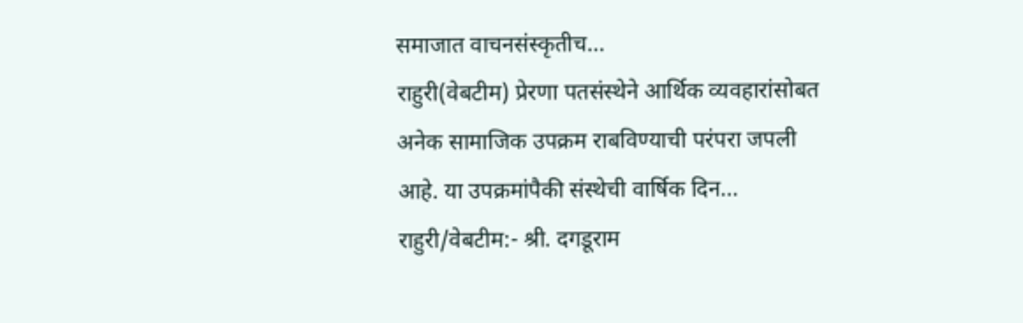समाजात वाचनसंस्कृतीच...
राहुरी(वेबटीम) प्रेरणा पतसंस्थेने आर्थिक व्यवहारांसोबत अनेक सामाजिक उपक्रम राबविण्याची परंपरा जपली आहे. या उपक्रमांपैकी संस्थेची वार्षिक दिन...
राहुरी/वेबटीम:- श्री. दगडूराम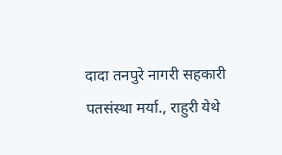दादा तनपुरे नागरी सहकारी पतसंस्था मर्या., राहुरी येथे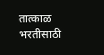तात्काळ भरतीसाठी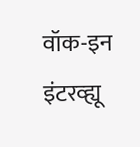वॉक-इन इंटरव्ह्यू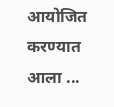आयोजित करण्यात आला ...